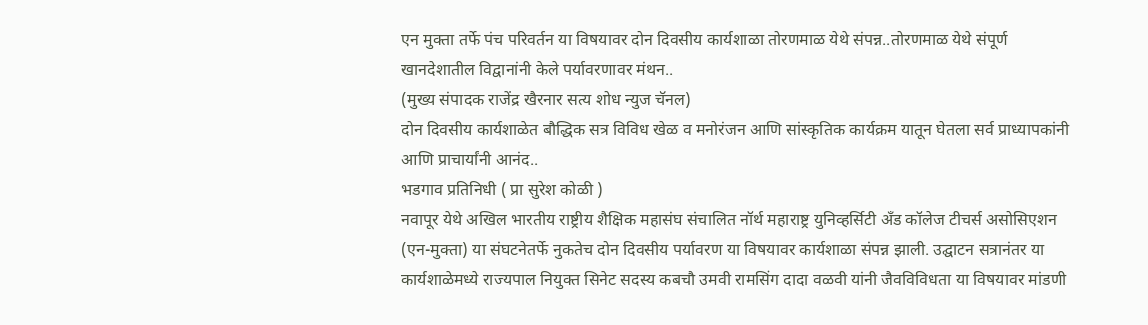एन मुक्ता तर्फे पंच परिवर्तन या विषयावर दोन दिवसीय कार्यशाळा तोरणमाळ येथे संपन्न..तोरणमाळ येथे संपूर्ण खानदेशातील विद्वानांनी केले पर्यावरणावर मंथन..
(मुख्य संपादक राजेंद्र खैरनार सत्य शोध न्युज चॅनल)
दोन दिवसीय कार्यशाळेत बौद्धिक सत्र विविध खेळ व मनोरंजन आणि सांस्कृतिक कार्यक्रम यातून घेतला सर्व प्राध्यापकांनी आणि प्राचार्यांनी आनंद..
भडगाव प्रतिनिधी ( प्रा सुरेश कोळी )
नवापूर येथे अखिल भारतीय राष्ट्रीय शैक्षिक महासंघ संचालित नॉर्थ महाराष्ट्र युनिव्हर्सिटी अँड कॉलेज टीचर्स असोसिएशन (एन-मुक्ता) या संघटनेतर्फे नुकतेच दोन दिवसीय पर्यावरण या विषयावर कार्यशाळा संपन्न झाली. उद्घाटन सत्रानंतर या कार्यशाळेमध्ये राज्यपाल नियुक्त सिनेट सदस्य कबचौ उमवी रामसिंग दादा वळवी यांनी जैवविविधता या विषयावर मांडणी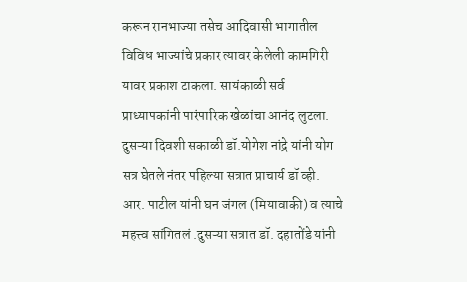करून रानभाज्या तसेच आदिवासी भागातील विविध भाज्यांचे प्रकार त्यावर केलेली कामगिरी यावर प्रकाश टाकला. सायंकाळी सर्व प्राध्यापकांनी पारंपारिक खेळांचा आनंद लुटला. दुसऱ्या दिवशी सकाळी डॉ.योगेश नांद्रे यांनी योग सत्र घेतले नंतर पहिल्या सत्रात प्राचार्य डॉ व्ही. आर. पाटील यांनी घन जंगल (मियावाकी) व त्याचे महत्त्व सांगितलं .दुसऱ्या सत्रात डॉ. दहातोंडे यांनी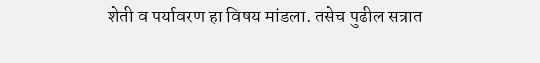शेती व पर्यावरण हा विषय मांडला. तसेच पुढील सत्रात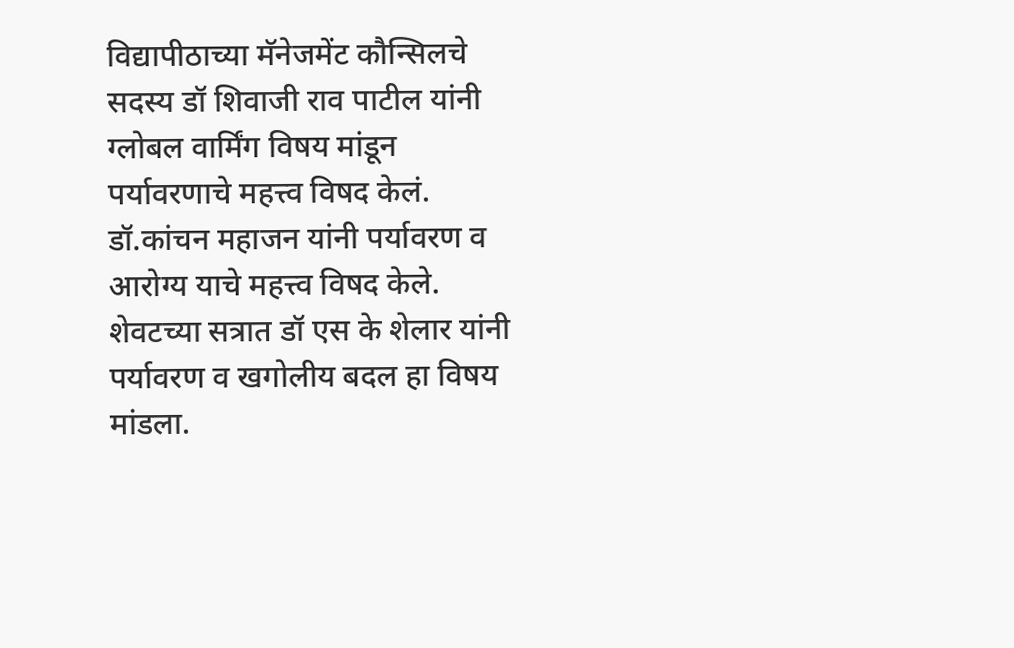विद्यापीठाच्या मॅनेजमेंट कौन्सिलचे सदस्य डॉ शिवाजी राव पाटील यांनी ग्लोबल वार्मिंग विषय मांडून पर्यावरणाचे महत्त्व विषद केलं. डॉ.कांचन महाजन यांनी पर्यावरण व आरोग्य याचे महत्त्व विषद केले. शेवटच्या सत्रात डॉ एस के शेलार यांनी पर्यावरण व खगोलीय बदल हा विषय मांडला.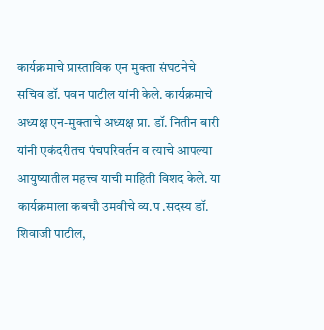कार्यक्रमाचे प्रास्ताविक एन मुक्ता संघटनेचे सचिव डॉ. पवन पाटील यांनी केले. कार्यक्रमाचे अध्यक्ष एन-मुक्ताचे अध्यक्ष प्रा. डॉ. नितीन बारी यांनी एकंदरीतच पंचपरिवर्तन व त्याचे आपल्या आयुष्यातील महत्त्व याची माहिती विशद केले. या कार्यक्रमाला कबचौ उमवीचे व्य.प .सदस्य डॉ. शिवाजी पाटील,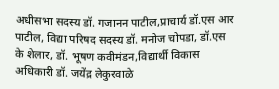अधीसभा सदस्य डॉ. गजानन पाटील,प्राचार्य डॉ.एस आर पाटील, विद्या परिषद सदस्य डॉ. मनोज चोपडा, डॉ.एस के शेलार, डॉ. भूषण कवीमंडन,विद्यार्थी विकास अधिकारी डॉ. जयेंद्र लेकुरवाळे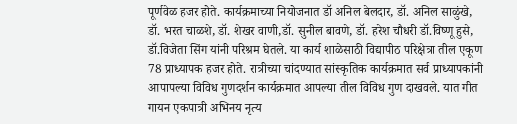पूर्णवेळ हजर होते. कार्यक्रमाच्या नियोजनात डॉ अनिल बेलदार, डॉ. अनिल साळुंखे, डॉ. भरत चाळशे, डॉ. शेखर वाणी,डॉ. सुनील बावणे, डॉ. हरेश चौधरी डॉ.विष्णू हुसे, डॉ.विजेता सिंग यांनी परिश्रम घेतले. या कार्य शाळेसाठी विद्यापीठ परिक्षेत्रा तील एकूण 78 प्राध्यापक हजर होते. रात्रीच्या चांदण्यात सांस्कृतिक कार्यक्रमात सर्व प्राध्यापकांनी आपापल्या विविध गुणदर्शन कार्यक्रमात आपल्या तील विविध गुण दाखवले. यात गीत गायन एकपात्री अभिनय नृत्य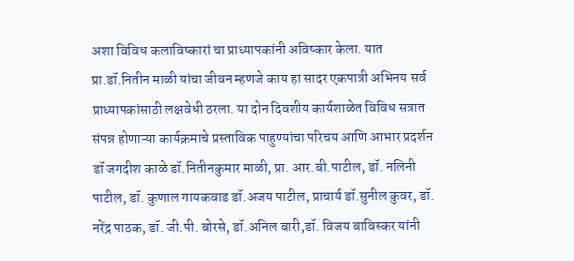अशा विविध कलाविष्कारां चा प्राध्यापकांनी अविष्कार केला. यात प्रा.डॉ.नितीन माळी यांचा जीवन म्हणजे काय हा सादर एकपात्री अभिनय सर्व प्राध्यापकांसाठी लक्षवेधी ठरला. या दोन दिवशीय कार्यशाळेत विविध सत्रात संपन्न होणाऱ्या कार्यक्रमाचे प्रस्ताविक पाहुण्यांचा परिचय आणि आभार प्रदर्शन डॉ जगदीश काळे डॉ.नितीनकुमार माळी, प्रा. आर.बी.पाटील, डॉ. नलिनी पाटील, डॉ. कुणाल गायकवाड डॉ.अजय पाटील, प्राचार्य डॉ.सुनील कुवर, डॉ. नरेंद्र पाठक, डॉ. जी.पी. बोरसे, डॉ.अनिल बारी,डॉ. विजय बाविस्कर यांनी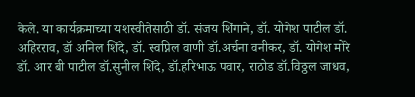केले. या कार्यक्रमाच्या यशस्वीतेसाठी डॉ. संजय शिंगाने, डॉ. योगेश पाटील डॉ. अहिरराव, डॉ अनिल शिंदे, डॉ. स्वप्निल वाणी डॉ.अर्चना वनीकर, डॉ. योगेश मोरे डॉ. आर बी पाटील डॉ.सुनील शिंदे, डॉ.हरिभाऊ पवार, राठोड डॉ.विठ्ठल जाधव,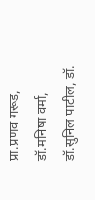प्रा.प्रणव गरूड, डॉ.मनिषा वर्मा, डॉ.सुनिल पाटील, डॉ.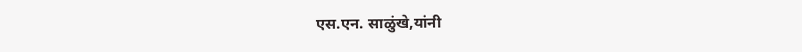एस.एन. साळुंखे,यांनी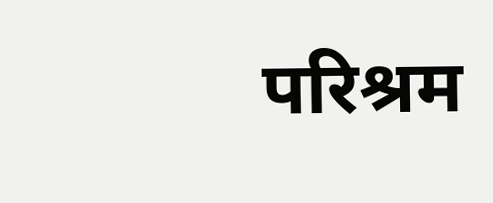परिश्रम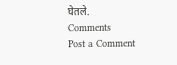घेतले.
Comments
Post a Comment